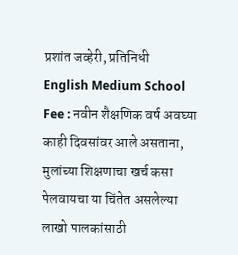प्रशांत जव्हेरी, प्रतिनिधी
English Medium School Fee : नवीन शैक्षणिक वर्ष अवघ्या काही दिवसांवर आले असताना, मुलांच्या शिक्षणाचा खर्च कसा पेलवायचा या चिंतेत असलेल्या लाखो पालकांसाठी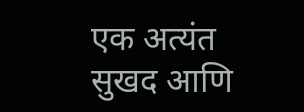एक अत्यंत सुखद आणि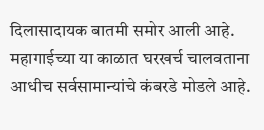दिलासादायक बातमी समोर आली आहे. महागाईच्या या काळात घरखर्च चालवताना आधीच सर्वसामान्यांचे कंबरडे मोडले आहे.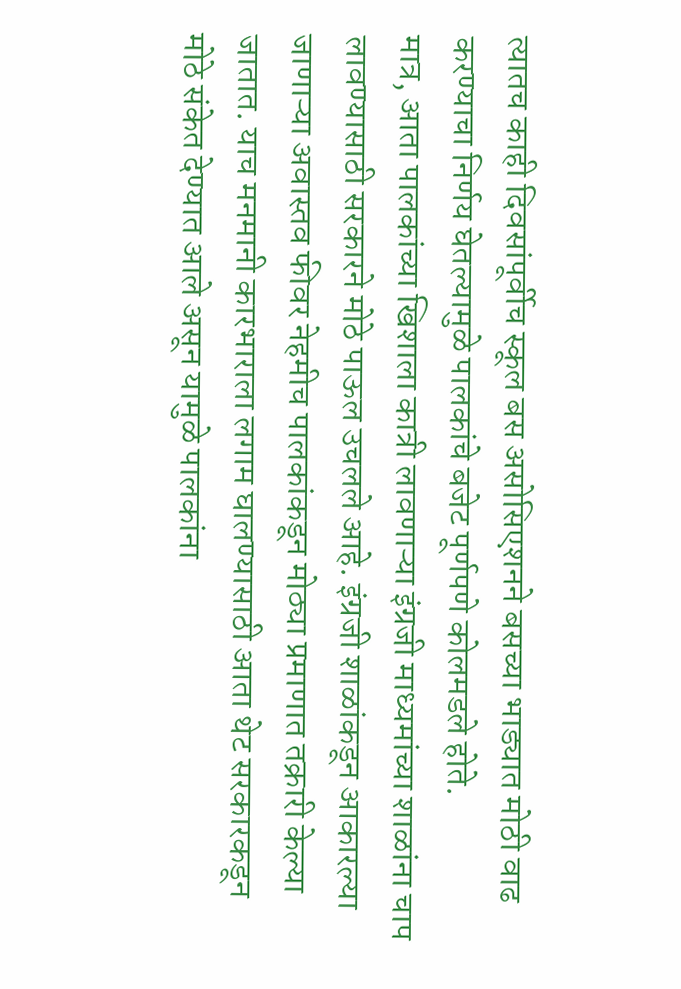त्यातच काही दिवसांपूर्वीच स्कूल बस असोसिएशनने बसच्या भाड्यात मोठी वाढ करण्याचा निर्णय घेतल्यामुळे पालकांचे बजेट पूर्णपणे कोलमडले होते.
मात्र, आता पालकांच्या खिशाला कात्री लावणाऱ्या इंग्रजी माध्यमांच्या शाळांना चाप लावण्यासाठी सरकारने मोठे पाऊल उचलले आहे. इंग्रजी शाळांकडून आकारल्या जाणाऱ्या अवास्तव फीवर नेहमीच पालकांकडून मोठ्या प्रमाणात तक्रारी केल्या जातात. याच मनमानी कारभाराला लगाम घालण्यासाठी आता थेट सरकारकडून मोठे संकेत देण्यात आले असून यामुळे पालकांना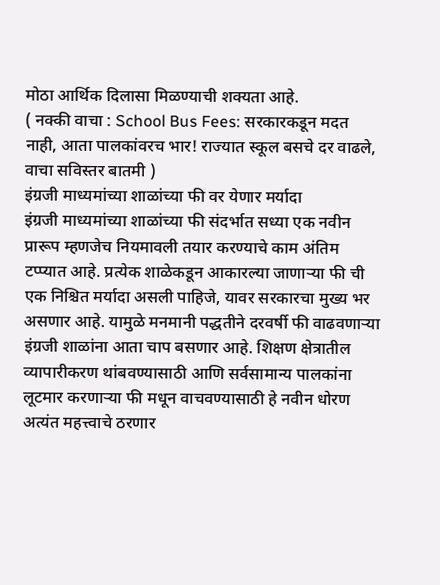मोठा आर्थिक दिलासा मिळण्याची शक्यता आहे.
( नक्की वाचा : School Bus Fees: सरकारकडून मदत नाही, आता पालकांवरच भार! राज्यात स्कूल बसचे दर वाढले, वाचा सविस्तर बातमी )
इंग्रजी माध्यमांच्या शाळांच्या फी वर येणार मर्यादा
इंग्रजी माध्यमांच्या शाळांच्या फी संदर्भात सध्या एक नवीन प्रारूप म्हणजेच नियमावली तयार करण्याचे काम अंतिम टप्प्यात आहे. प्रत्येक शाळेकडून आकारल्या जाणाऱ्या फी ची एक निश्चित मर्यादा असली पाहिजे, यावर सरकारचा मुख्य भर असणार आहे. यामुळे मनमानी पद्धतीने दरवर्षी फी वाढवणाऱ्या इंग्रजी शाळांना आता चाप बसणार आहे. शिक्षण क्षेत्रातील व्यापारीकरण थांबवण्यासाठी आणि सर्वसामान्य पालकांना लूटमार करणाऱ्या फी मधून वाचवण्यासाठी हे नवीन धोरण अत्यंत महत्त्वाचे ठरणार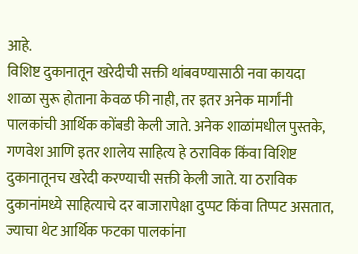आहे.
विशिष्ट दुकानातून खरेदीची सक्ती थांबवण्यासाठी नवा कायदा
शाळा सुरू होताना केवळ फी नाही, तर इतर अनेक मार्गांनी पालकांची आर्थिक कोंबडी केली जाते. अनेक शाळांमधील पुस्तके, गणवेश आणि इतर शालेय साहित्य हे ठराविक किंवा विशिष्ट दुकानातूनच खरेदी करण्याची सक्ती केली जाते. या ठराविक दुकानांमध्ये साहित्याचे दर बाजारापेक्षा दुप्पट किंवा तिप्पट असतात, ज्याचा थेट आर्थिक फटका पालकांना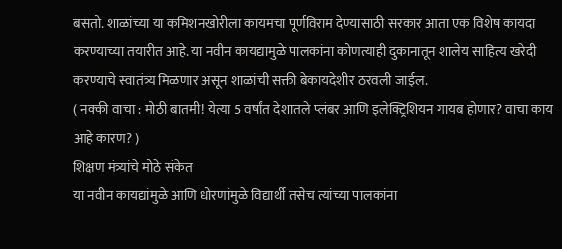बसतो. शाळांच्या या कमिशनखोरीला कायमचा पूर्णविराम देण्यासाठी सरकार आता एक विशेष कायदा करण्याच्या तयारीत आहे. या नवीन कायद्यामुळे पालकांना कोणत्याही दुकानातून शालेय साहित्य खरेदी करण्याचे स्वातंत्र्य मिळणार असून शाळांची सक्ती बेकायदेशीर ठरवली जाईल.
( नक्की वाचा : मोठी बातमी! येत्या 5 वर्षांत देशातले प्लंबर आणि इलेक्ट्रिशियन गायब होणार? वाचा काय आहे कारण? )
शिक्षण मंत्र्यांचे मोठे संकेत
या नवीन कायद्यांमुळे आणि धोरणांमुळे विद्यार्थी तसेच त्यांच्या पालकांना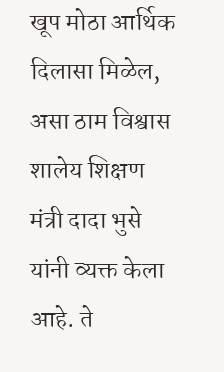खूप मोठा आर्थिक दिलासा मिळेल, असा ठाम विश्वास शालेय शिक्षण मंत्री दादा भुसे यांनी व्यक्त केला आहे. ते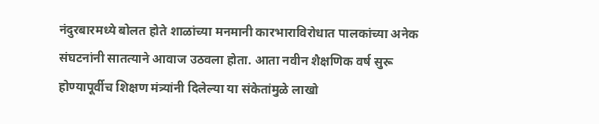नंदुरबारमध्ये बोलत होते शाळांच्या मनमानी कारभाराविरोधात पालकांच्या अनेक संघटनांनी सातत्याने आवाज उठवला होता. आता नवीन शैक्षणिक वर्ष सुरू होण्यापूर्वीच शिक्षण मंत्र्यांनी दिलेल्या या संकेतांमुळे लाखो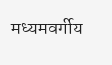मध्यमवर्गीय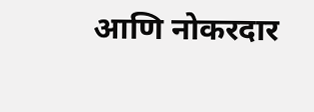आणि नोकरदार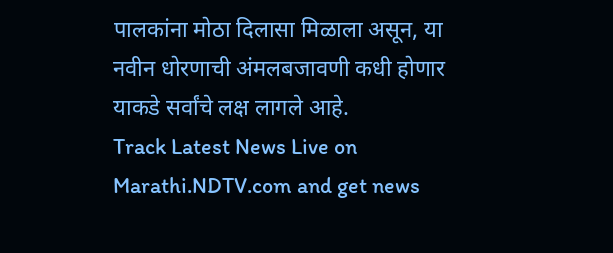पालकांना मोठा दिलासा मिळाला असून, या नवीन धोरणाची अंमलबजावणी कधी होणार याकडे सर्वांचे लक्ष लागले आहे.
Track Latest News Live on Marathi.NDTV.com and get news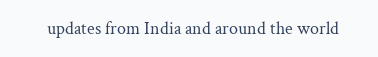updates from India and around the world